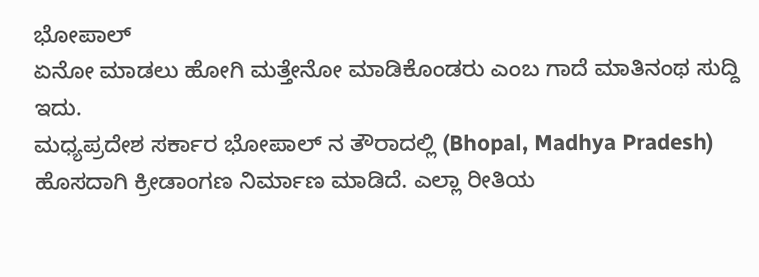ಭೋಪಾಲ್
ಏನೋ ಮಾಡಲು ಹೋಗಿ ಮತ್ತೇನೋ ಮಾಡಿಕೊಂಡರು ಎಂಬ ಗಾದೆ ಮಾತಿನಂಥ ಸುದ್ದಿ ಇದು.
ಮಧ್ಯಪ್ರದೇಶ ಸರ್ಕಾರ ಭೋಪಾಲ್ ನ ತೌರಾದಲ್ಲಿ (Bhopal, Madhya Pradesh) ಹೊಸದಾಗಿ ಕ್ರೀಡಾಂಗಣ ನಿರ್ಮಾಣ ಮಾಡಿದೆ. ಎಲ್ಲಾ ರೀತಿಯ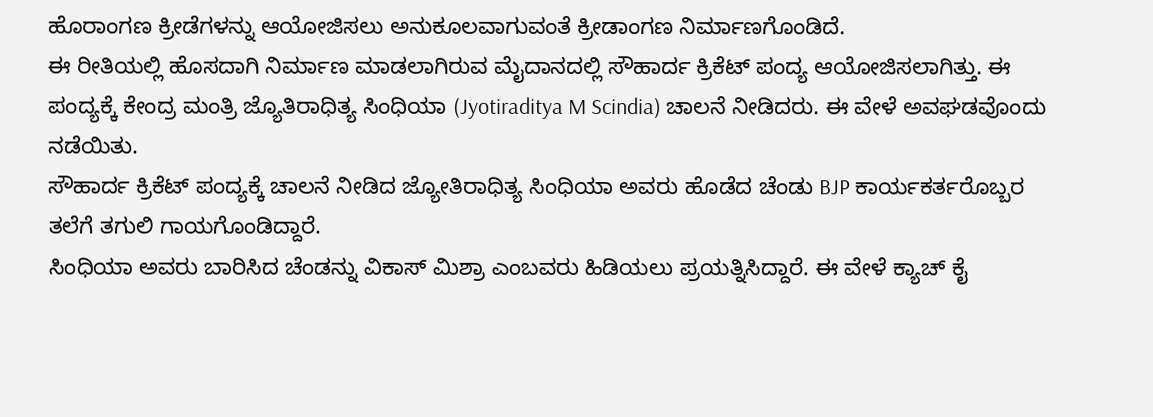ಹೊರಾಂಗಣ ಕ್ರೀಡೆಗಳನ್ನು ಆಯೋಜಿಸಲು ಅನುಕೂಲವಾಗುವಂತೆ ಕ್ರೀಡಾಂಗಣ ನಿರ್ಮಾಣಗೊಂಡಿದೆ.
ಈ ರೀತಿಯಲ್ಲಿ ಹೊಸದಾಗಿ ನಿರ್ಮಾಣ ಮಾಡಲಾಗಿರುವ ಮೈದಾನದಲ್ಲಿ ಸೌಹಾರ್ದ ಕ್ರಿಕೆಟ್ ಪಂದ್ಯ ಆಯೋಜಿಸಲಾಗಿತ್ತು. ಈ ಪಂದ್ಯಕ್ಕೆ ಕೇಂದ್ರ ಮಂತ್ರಿ ಜ್ಯೊತಿರಾಧಿತ್ಯ ಸಿಂಧಿಯಾ (Jyotiraditya M Scindia) ಚಾಲನೆ ನೀಡಿದರು. ಈ ವೇಳೆ ಅವಘಡವೊಂದು ನಡೆಯಿತು.
ಸೌಹಾರ್ದ ಕ್ರಿಕೆಟ್ ಪಂದ್ಯಕ್ಕೆ ಚಾಲನೆ ನೀಡಿದ ಜ್ಯೋತಿರಾಧಿತ್ಯ ಸಿಂಧಿಯಾ ಅವರು ಹೊಡೆದ ಚೆಂಡು BJP ಕಾರ್ಯಕರ್ತರೊಬ್ಬರ ತಲೆಗೆ ತಗುಲಿ ಗಾಯಗೊಂಡಿದ್ದಾರೆ.
ಸಿಂಧಿಯಾ ಅವರು ಬಾರಿಸಿದ ಚೆಂಡನ್ನು ವಿಕಾಸ್ ಮಿಶ್ರಾ ಎಂಬವರು ಹಿಡಿಯಲು ಪ್ರಯತ್ನಿಸಿದ್ದಾರೆ. ಈ ವೇಳೆ ಕ್ಯಾಚ್ ಕೈ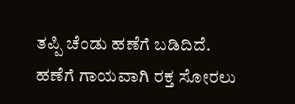ತಪ್ಪಿ ಚೆಂಡು ಹಣೆಗೆ ಬಡಿದಿದೆ. ಹಣೆಗೆ ಗಾಯವಾಗಿ ರಕ್ತ ಸೋರಲು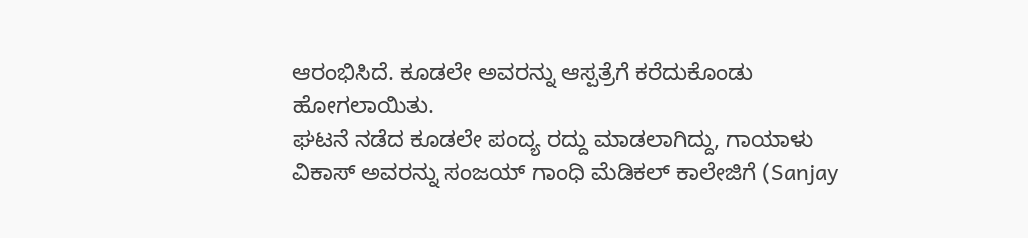ಆರಂಭಿಸಿದೆ. ಕೂಡಲೇ ಅವರನ್ನು ಆಸ್ಪತ್ರೆಗೆ ಕರೆದುಕೊಂಡು ಹೋಗಲಾಯಿತು.
ಘಟನೆ ನಡೆದ ಕೂಡಲೇ ಪಂದ್ಯ ರದ್ದು ಮಾಡಲಾಗಿದ್ದು, ಗಾಯಾಳು ವಿಕಾಸ್ ಅವರನ್ನು ಸಂಜಯ್ ಗಾಂಧಿ ಮೆಡಿಕಲ್ ಕಾಲೇಜಿಗೆ (Sanjay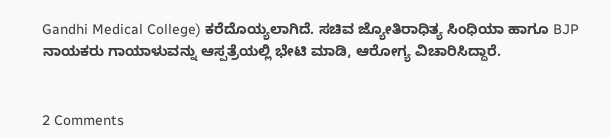Gandhi Medical College) ಕರೆದೊಯ್ಯಲಾಗಿದೆ. ಸಚಿವ ಜ್ಯೋತಿರಾಧಿತ್ಯ ಸಿಂಧಿಯಾ ಹಾಗೂ BJP ನಾಯಕರು ಗಾಯಾಳುವನ್ನು ಆಸ್ಪತ್ರೆಯಲ್ಲಿ ಭೇಟಿ ಮಾಡಿ, ಆರೋಗ್ಯ ವಿಚಾರಿಸಿದ್ದಾರೆ.


2 Comments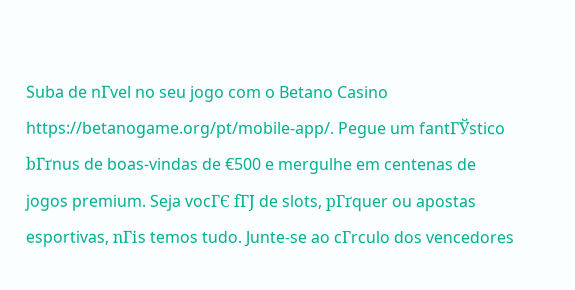Suba de nГvel no seu jogo com o Betano Casino https://betanogame.org/pt/mobile-app/. Pegue um fantГЎstico bГґnus de boas-vindas de €500 e mergulhe em centenas de jogos premium. Seja vocГЄ fГЈ de slots, pГґquer ou apostas esportivas, nГіs temos tudo. Junte-se ao cГrculo dos vencedores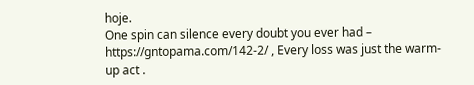hoje.
One spin can silence every doubt you ever had – https://gntopama.com/142-2/ , Every loss was just the warm-up act .